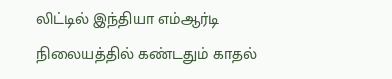லிட்டில் இந்தியா எம்ஆர்டி நிலையத்தில் கண்டதும் காதல்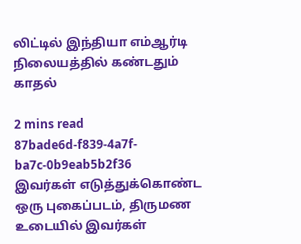லிட்டில் இந்தியா எம்ஆர்டி நிலையத்தில் கண்டதும் காதல்

2 mins read
87bade6d-f839-4a7f-ba7c-0b9eab5b2f36
இவர்கள் எடுத்துக்கொண்ட ஒரு புகைப்படம், திருமண உடையில் இவர்கள்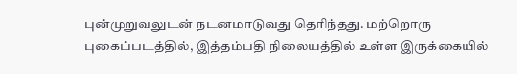புன்முறுவலுடன் நடனமாடுவது தெரிந்தது. மற்றொரு புகைப்படத்தில், இத்தம்பதி நிலையத்தில் உள்ள இருக்கையில்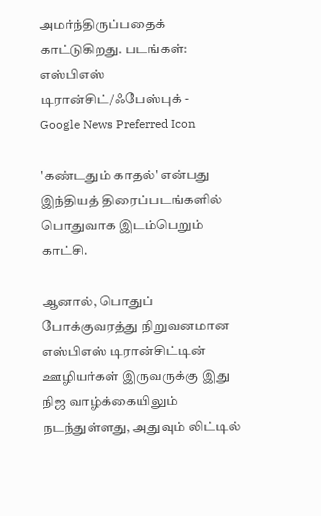அமர்ந்திருப்பதைக் காட்டுகிறது. படங்கள்: எஸ்பிஎஸ் டிரான்சிட்/ஃபேஸ்புக் -
Google News Preferred Icon

'கண்டதும் காதல்' என்பது இந்தியத் திரைப்படங்களில் பொதுவாக இடம்பெறும் காட்சி.

ஆனால், பொதுப் போக்குவரத்து நிறுவனமான எஸ்பிஎஸ் டிரான்சிட்டின் ஊழியர்கள் இருவருக்கு இது நிஜ வாழ்க்கையிலும் நடந்துள்ளது, அதுவும் லிட்டில்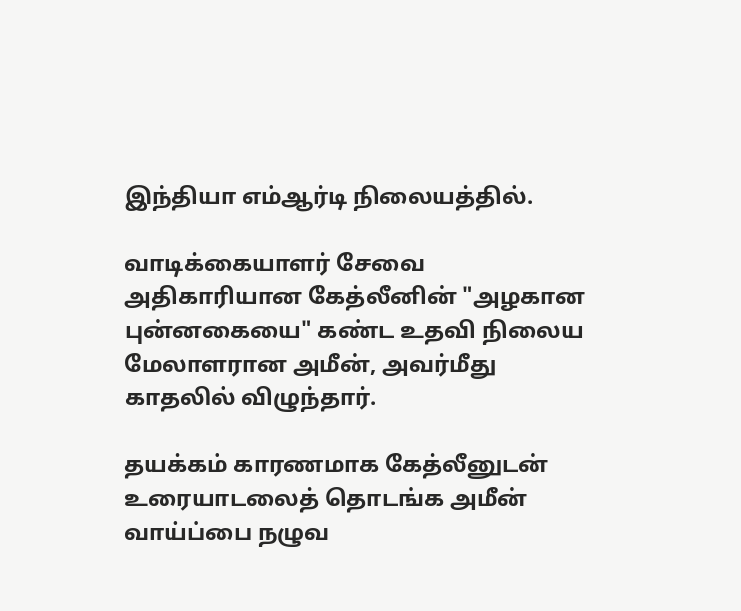இந்தியா எம்ஆர்டி நிலையத்தில்.

வாடிக்கையாளர் சேவை அதிகாரியான கேத்லீனின் "அழகான புன்னகையை" கண்ட உதவி நிலைய மேலாளரான அமீன், அவர்மீது காதலில் விழுந்தார்.

தயக்கம் காரணமாக கேத்லீனுடன் உரையாடலைத் தொடங்க அமீன் வாய்ப்பை நழுவ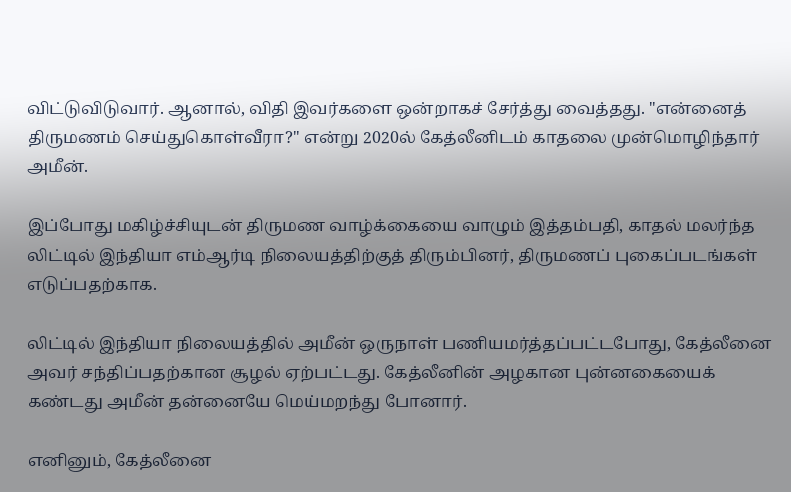விட்டுவிடுவார். ஆனால், விதி இவர்களை ஒன்றாகச் சேர்த்து வைத்தது. "என்னைத் திருமணம் செய்துகொள்வீரா?" என்று 2020ல் கேத்லீனிடம் காதலை முன்மொழிந்தார் அமீன்.

இப்போது மகிழ்ச்சியுடன் திருமண வாழ்க்கையை வாழும் இத்தம்பதி, காதல் மலர்ந்த லிட்டில் இந்தியா எம்ஆர்டி நிலையத்திற்குத் திரும்பினர், திருமணப் புகைப்படங்கள் எடுப்பதற்காக.

லிட்டில் இந்தியா நிலையத்தில் அமீன் ஒருநாள் பணியமர்த்தப்பட்டபோது, கேத்லீனை அவர் சந்திப்பதற்கான சூழல் ஏற்பட்டது. கேத்லீனின் அழகான புன்னகையைக் கண்டது அமீன் தன்னையே மெய்மறந்து போனார்.

எனினும், கேத்லீனை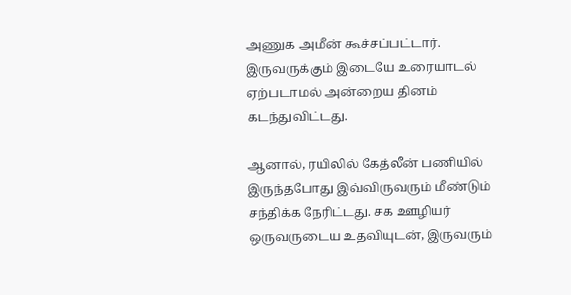அணுக அமீன் கூச்சப்பட்டார். இருவருக்கும் இடையே உரையாடல் ஏற்படாமல் அன்றைய தினம் கடந்துவிட்டது.

ஆனால், ரயிலில் கேத்லீன் பணியில் இருந்தபோது இவ்விருவரும் மீண்டும் சந்திக்க நேரிட்டது. சக ஊழியர் ஒருவருடைய உதவியுடன், இருவரும்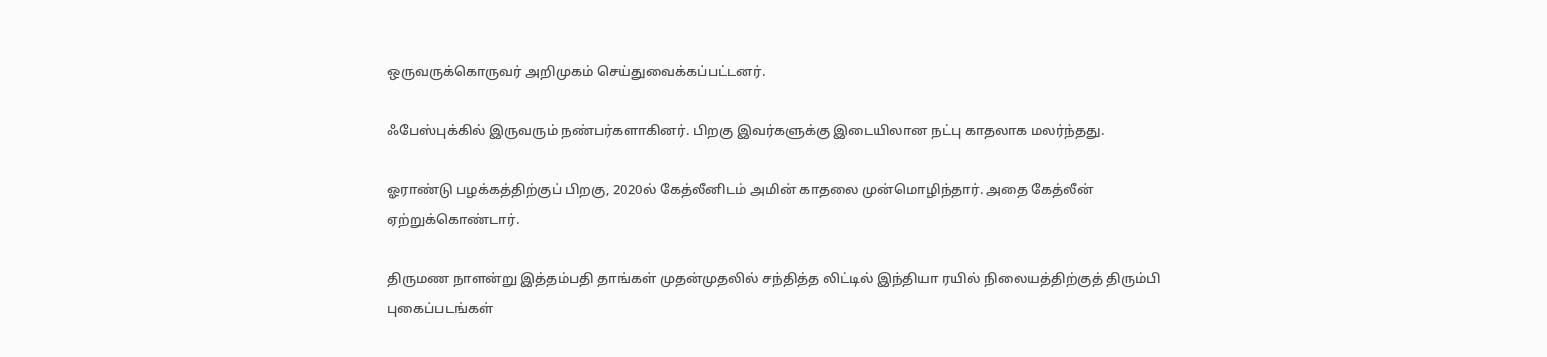ஒருவருக்கொருவர் அறிமுகம் செய்துவைக்கப்பட்டனர்.

ஃபேஸ்புக்கில் இருவரும் நண்பர்களாகினர். பிறகு இவர்களுக்கு இடையிலான நட்பு காதலாக மலர்ந்தது.

ஓராண்டு பழக்கத்திற்குப் பிறகு, 2020ல் கேத்லீனிடம் அமின் காதலை முன்மொழிந்தார். அதை கேத்லீன் ஏற்றுக்கொண்டார்.

திருமண நாளன்று இத்தம்பதி தாங்கள் முதன்முதலில் சந்தித்த லிட்டில் இந்தியா ரயில் நிலையத்திற்குத் திரும்பி புகைப்படங்கள்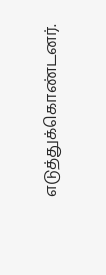எடுத்துக்கொண்டனர்.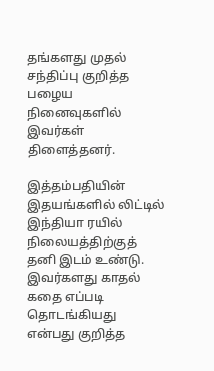தங்களது முதல் சந்திப்பு குறித்த பழைய நினைவுகளில் இவர்கள் திளைத்தனர்.

இத்தம்பதியின் இதயங்களில் லிட்டில் இந்தியா ரயில் நிலையத்திற்குத் தனி இடம் உண்டு. இவர்களது காதல் கதை எப்படி தொடங்கியது என்பது குறித்த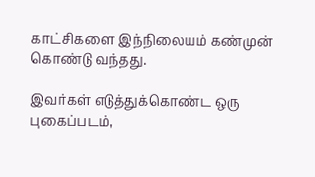காட்சிகளை இந்நிலையம் கண்முன் கொண்டு வந்தது.

இவர்கள் எடுத்துக்கொண்ட ஒரு புகைப்படம்,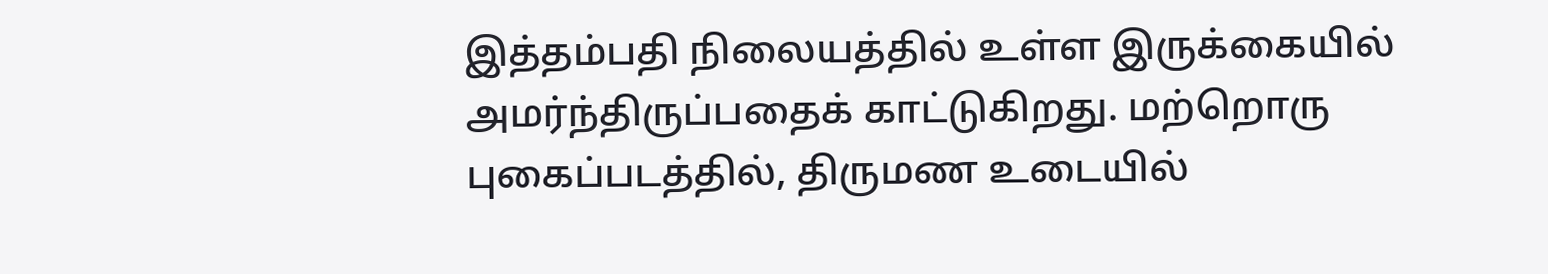இத்தம்பதி நிலையத்தில் உள்ள இருக்கையில் அமர்ந்திருப்பதைக் காட்டுகிறது. மற்றொரு புகைப்படத்தில், திருமண உடையில்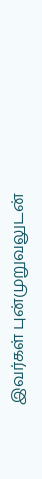இவர்கள் புன்முறுவலுடன்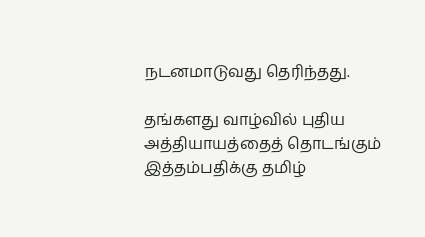நடனமாடுவது தெரிந்தது.

தங்களது வாழ்வில் புதிய அத்தியாயத்தைத் தொடங்கும் இத்தம்பதிக்கு தமிழ்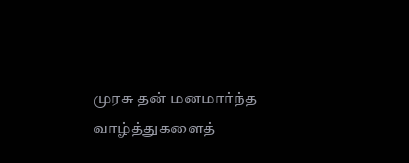முரசு தன் மனமார்ந்த வாழ்த்துகளைத்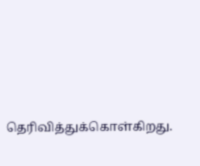தெரிவித்துக்கொள்கிறது.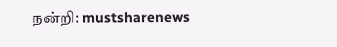நன்றி: mustsharenews